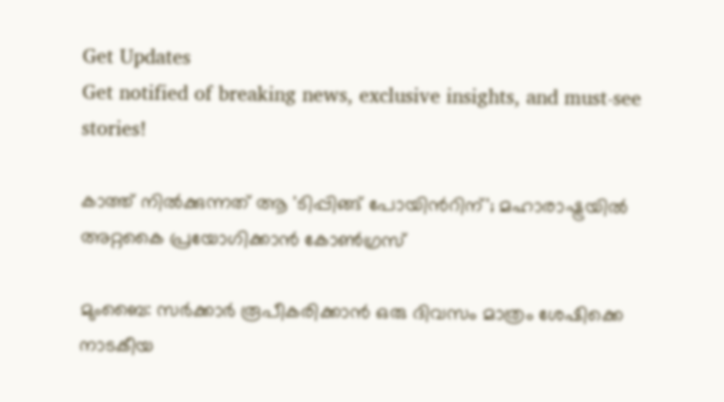Get Updates
Get notified of breaking news, exclusive insights, and must-see stories!

കാത്ത് നില്‍ക്കുന്നത് ആ 'ടിപ്പിങ്ങ് പോയിന്‍റിന്'; മഹാരാഷ്ട്രയില്‍ അറ്റകൈ പ്രയോഗിക്കാന്‍ കോണ്‍ഗ്രസ്

മുംബൈ: സര്‍ക്കാര്‍ രൂപീകരിക്കാന്‍ ഒരു ദിവസം മാത്രം ശേഷിക്കെ നാടകീയ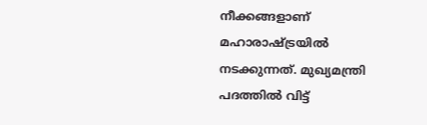നീക്കങ്ങളാണ് മഹാരാഷ്ട്രയില്‍ നടക്കുന്നത്. മുഖ്യമന്ത്രി പദത്തില്‍ വിട്ട്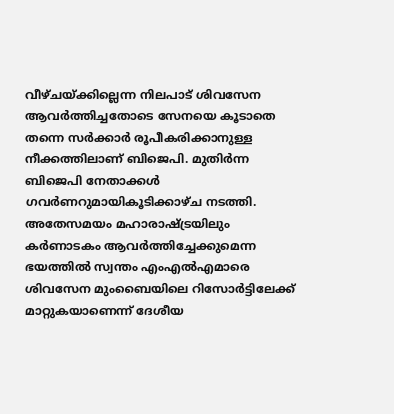വീഴ്ചയ്ക്കില്ലെന്ന നിലപാട് ശിവസേന ആവര്‍ത്തിച്ചതോടെ സേനയെ കൂടാതെ തന്നെ സര്‍ക്കാര്‍ രൂപീകരിക്കാനുള്ള നീക്കത്തിലാണ് ബിജെപി. മുതിര്‍ന്ന ബിജെപി നേതാക്കള്‍ ഗവര്‍ണറുമായികൂടിക്കാഴ്ച നടത്തി. അതേസമയം മഹാരാഷ്ട്രയിലും കര്‍ണാടകം ആവര്‍ത്തിച്ചേക്കുമെന്ന ഭയത്തില്‍ സ്വന്തം എംഎല്‍എമാരെ ശിവസേന മുംബൈയിലെ റിസോര്‍ട്ടിലേക്ക് മാറ്റുകയാണെന്ന് ദേശീയ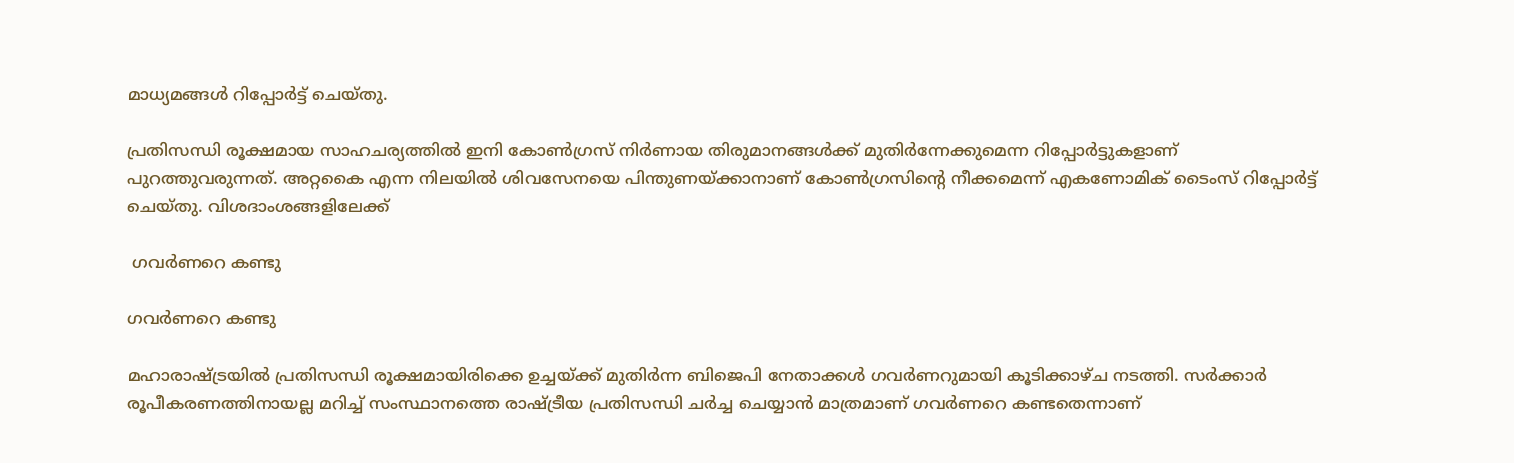മാധ്യമങ്ങള്‍ റിപ്പോര്‍ട്ട് ചെയ്തു.

പ്രതിസന്ധി രൂക്ഷമായ സാഹചര്യത്തില്‍ ഇനി കോണ്‍ഗ്രസ് നിര്‍ണായ തിരുമാനങ്ങള്‍ക്ക് മുതിര്‍ന്നേക്കുമെന്ന റിപ്പോര്‍ട്ടുകളാണ് പുറത്തുവരുന്നത്. അറ്റകൈ എന്ന നിലയില്‍ ശിവസേനയെ പിന്തുണയ്ക്കാനാണ് കോണ്‍ഗ്രസിന്‍റെ നീക്കമെന്ന് എകണോമിക് ടൈംസ് റിപ്പോര്‍ട്ട് ചെയ്തു. വിശദാംശങ്ങളിലേക്ക്

 ഗവര്‍ണറെ കണ്ടു

ഗവര്‍ണറെ കണ്ടു

മഹാരാഷ്ട്രയില്‍ പ്രതിസന്ധി രൂക്ഷമായിരിക്കെ ഉച്ചയ്ക്ക് മുതിര്‍ന്ന ബിജെപി നേതാക്കള്‍ ഗവര്‍ണറുമായി കൂടിക്കാഴ്ച നടത്തി. സര്‍ക്കാര്‍ രൂപീകരണത്തിനായല്ല മറിച്ച് സംസ്ഥാനത്തെ രാഷ്ട്രീയ പ്രതിസന്ധി ചര്‍ച്ച ചെയ്യാന്‍ മാത്രമാണ് ഗവര്‍ണറെ കണ്ടതെന്നാണ്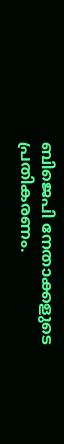ബിജെപി നേതാക്കളുടെ പ്രതികരണം.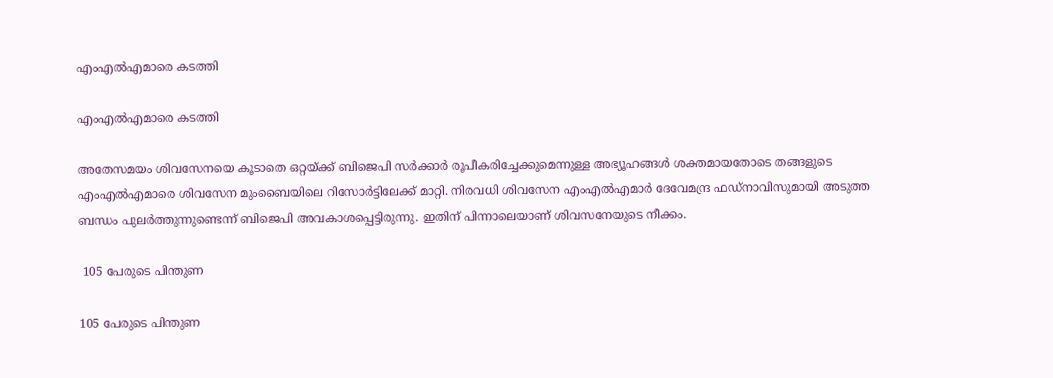എംഎല്‍എമാരെ കടത്തി

എംഎല്‍എമാരെ കടത്തി

അതേസമയം ശിവസേനയെ കൂടാതെ ഒറ്റയ്ക്ക് ബിജെപി സര്‍ക്കാര്‍ രൂപീകരിച്ചേക്കുമെന്നുള്ള അഭ്യൂഹങ്ങള്‍ ശക്തമായതോടെ തങ്ങളുടെ എംഎല്‍എമാരെ ശിവസേന മുംബൈയിലെ റിസോര്‍ട്ടിലേക്ക് മാറ്റി. നിരവധി ശിവസേന എംഎല്‍എമാര്‍ ദേവേമന്ദ്ര ഫഡ്നാവിസുമായി അടുത്ത ബന്ധം പുലര്‍ത്തുന്നുണ്ടെന്ന് ബിജെപി അവകാശപ്പെട്ടിരുന്നു. ഇതിന് പിന്നാലെയാണ് ശിവസനേയുടെ നീക്കം.

 105 പേരുടെ പിന്തുണ

105 പേരുടെ പിന്തുണ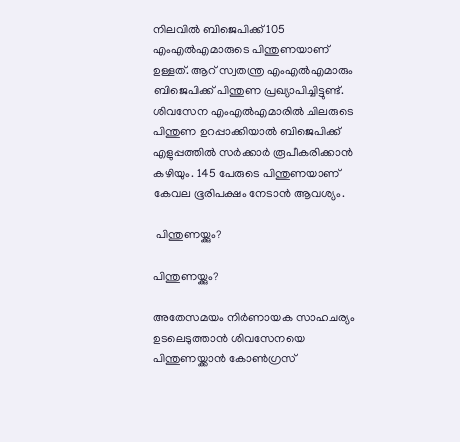നിലവില്‍ ബിജെപിക്ക് 105 എംഎല്‍എമാരുടെ പിന്തുണയാണ് ഉള്ളത്. ആറ് സ്വതന്ത്ര എംഎല്‍എമാരും ബിജെപിക്ക് പിന്തുണ പ്രഖ്യാപിച്ചിട്ടുണ്ട്. ശിവസേന എംഎല്‍എമാരില്‍ ചിലരുടെ പിന്തുണ ഉറപ്പാക്കിയാല്‍ ബിജെപിക്ക് എളുപ്പത്തില്‍ സര്‍ക്കാര്‍ രൂപീകരിക്കാന്‍ കഴിയും. 145 പേരുടെ പിന്തുണയാണ് കേവല ഭൂരിപക്ഷം നേടാന്‍ ആവശ്യം.

 പിന്തുണയ്ക്കും?

പിന്തുണയ്ക്കും?

അതേസമയം നിര്‍ണായക സാഹചര്യം ഉടലെടുത്താന്‍ ശിവസേനയെ പിന്തുണയ്ക്കാന്‍ കോണ്‍ഗ്രസ്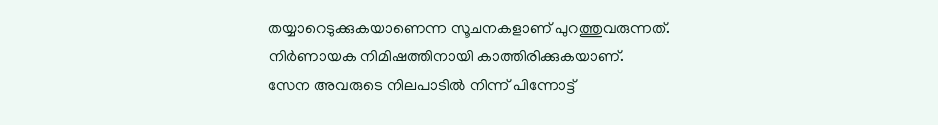തയ്യാറെടുക്കുകയാണെന്ന സൂചനകളാണ് പുറത്തുവരുന്നത്. നിര്‍ണായക നിമിഷത്തിനായി കാത്തിരിക്കുകയാണ്.
സേന അവരുടെ നിലപാടില്‍ നിന്ന് പിന്നോട്ട്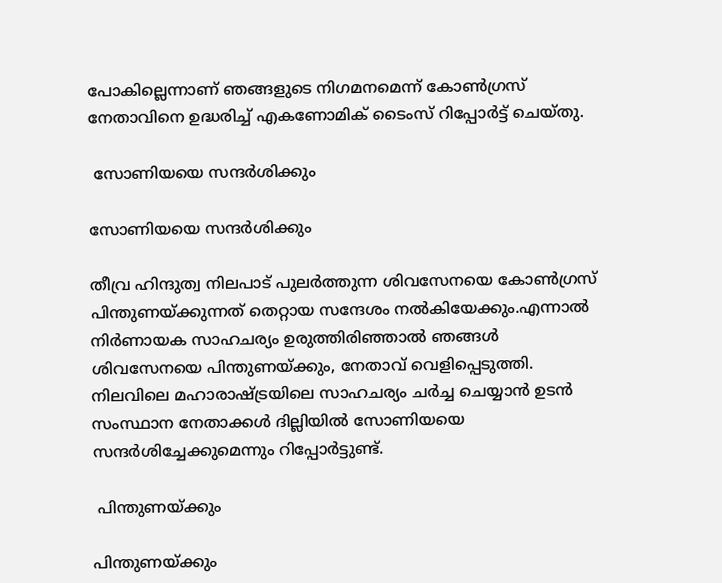പോകില്ലെന്നാണ് ഞങ്ങളുടെ നിഗമനമെന്ന് കോണ്‍ഗ്രസ് നേതാവിനെ ഉദ്ധരിച്ച് എകണോമിക് ടൈംസ് റിപ്പോര്‍ട്ട് ചെയ്തു.

 സോണിയയെ സന്ദര്‍ശിക്കും

സോണിയയെ സന്ദര്‍ശിക്കും

തീവ്ര ഹിന്ദുത്വ നിലപാട് പുലര്‍ത്തുന്ന ശിവസേനയെ കോണ്‍ഗ്രസ് പിന്തുണയ്ക്കുന്നത് തെറ്റായ സന്ദേശം നല്‍കിയേക്കും.എന്നാല്‍ നിര്‍ണായക സാഹചര്യം ഉരുത്തിരിഞ്ഞാല്‍ ഞങ്ങള്‍ ശിവസേനയെ പിന്തുണയ്ക്കും, നേതാവ് വെളിപ്പെടുത്തി. നിലവിലെ മഹാരാഷ്ട്രയിലെ സാഹചര്യം ചര്‍ച്ച ചെയ്യാന്‍ ഉടന്‍ സംസ്ഥാന നേതാക്കള്‍ ദില്ലിയില്‍ സോണിയയെ സന്ദര്‍ശിച്ചേക്കുമെന്നും റിപ്പോര്‍ട്ടുണ്ട്.

 പിന്തുണയ്ക്കും

പിന്തുണയ്ക്കും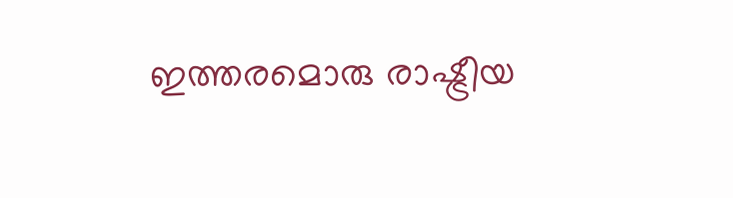ഇത്തരമൊരു രാഷ്ട്രീയ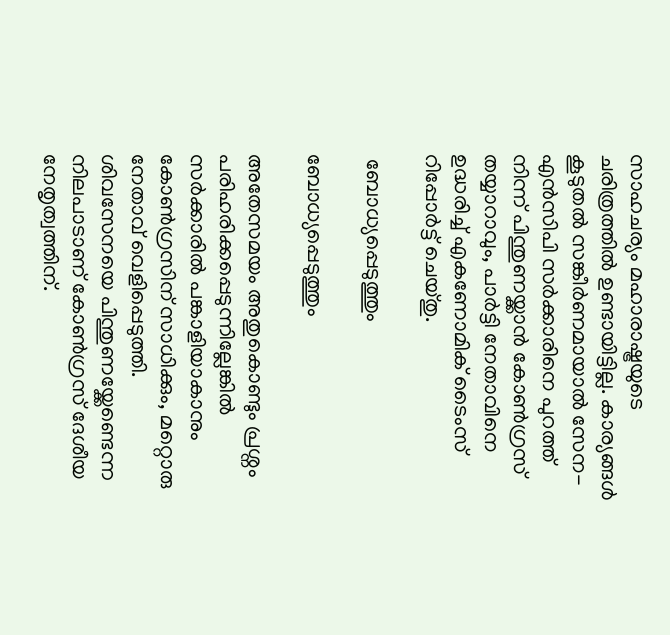സാഹചര്യം മഹാരാഷ്ട്രയുടെ ചരിത്രത്തില്‍ ഉണ്ടായിട്ടില്ല. കാര്യങ്ങള്‍ കൂടുതല്‍ സങ്കീര്‍ണമായാല്‍ സേന-എന്‍സിപി സര്‍ക്കാരിനെ പുറത്ത് നിന്ന് പിന്തുണയ്ക്കാന്‍ കോണ്‍ഗ്രസ് തയ്യാറാവും, പാര്‍ട്ടി നേതാവിനെ ഉദ്ധരിച്ച് എകണോമിക് ടൈംസ് റിപ്പോര്‍ട്ട് ചെയ്തു.

 ബോധ്യപ്പെടുത്തും

ബോധ്യപ്പെടുത്തും

അതേസമയം അതുകൊണ്ടും പ്രശ്നം പരിഹരിക്കപ്പെടുന്നില്ലേങ്കില്‍ സര്‍ക്കാരില്‍ പങ്കാളിയാകാനും കോണ്‍ഗ്രസിന് സാധിക്കും, മറ്റൊരു നേതാവ് വെളിപ്പെടുത്തി. ശിവസേനയെ പിന്തുണയ്ക്കേണ്ടെന്ന നിലപാടാണ് കോണ്‍ഗ്രസ് ദേശീയ നേതൃത്വത്തിന്.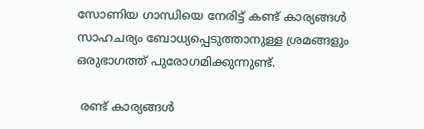സോണിയ ഗാന്ധിയെ നേരിട്ട് കണ്ട് കാര്യങ്ങള്‍ സാഹചര്യം ബോധ്യപ്പെടുത്താനുള്ള ശ്രമങ്ങളും ഒരുഭാഗത്ത് പുരോഗമിക്കുന്നുണ്ട്.

 രണ്ട് കാര്യങ്ങള്‍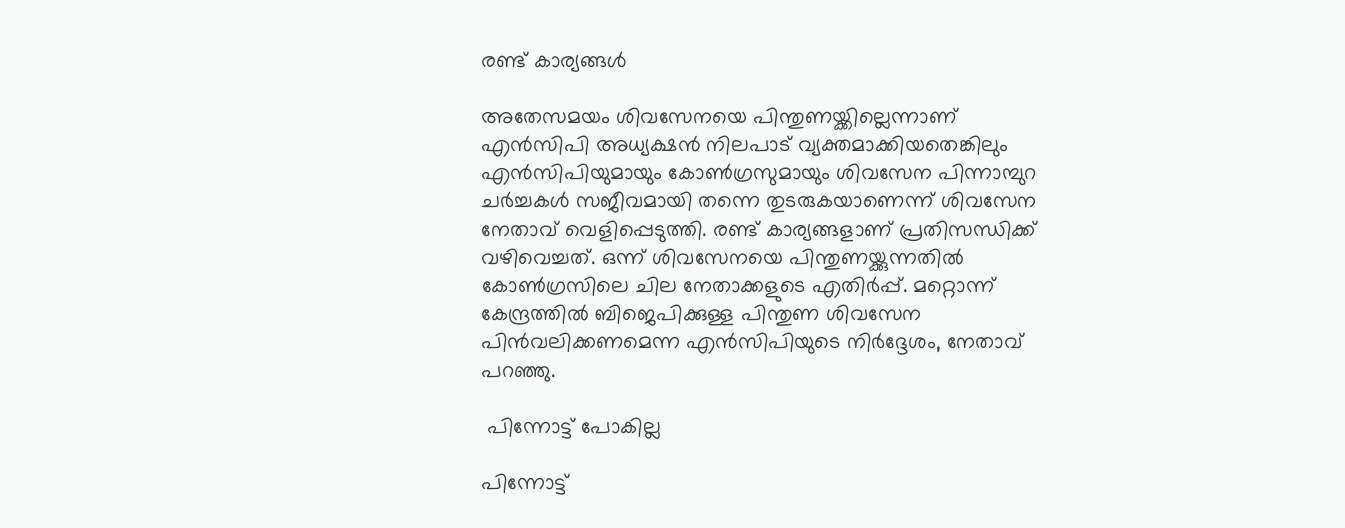രണ്ട് കാര്യങ്ങള്‍

അതേസമയം ശിവസേനയെ പിന്തുണയ്ക്കില്ലെന്നാണ് എന്‍സിപി അധ്യക്ഷന്‍ നിലപാട് വ്യക്തമാക്കിയതെങ്കിലും എന്‍സിപിയുമായും കോണ്‍ഗ്രസുമായും ശിവസേന പിന്നാമ്പുറ ചര്‍ച്ചകള്‍ സജീവമായി തന്നെ തുടരുകയാണെന്ന് ശിവസേന നേതാവ് വെളിപ്പെടുത്തി. രണ്ട് കാര്യങ്ങളാണ് പ്രതിസന്ധിക്ക് വഴിവെച്ചത്. ഒന്ന് ശിവസേനയെ പിന്തുണയ്ക്കുന്നതില്‍ കോണ്‍ഗ്രസിലെ ചില നേതാക്കളുടെ എതിര്‍പ്പ്. മറ്റൊന്ന് കേന്ദ്രത്തില്‍ ബിജെപിക്കുള്ള പിന്തുണ ശിവസേന പിന്‍വലിക്കണമെന്ന എന്‍സിപിയുടെ നിര്‍ദ്ദേശം, നേതാവ് പറഞ്ഞു.

 പിന്നോട്ട് പോകില്ല

പിന്നോട്ട്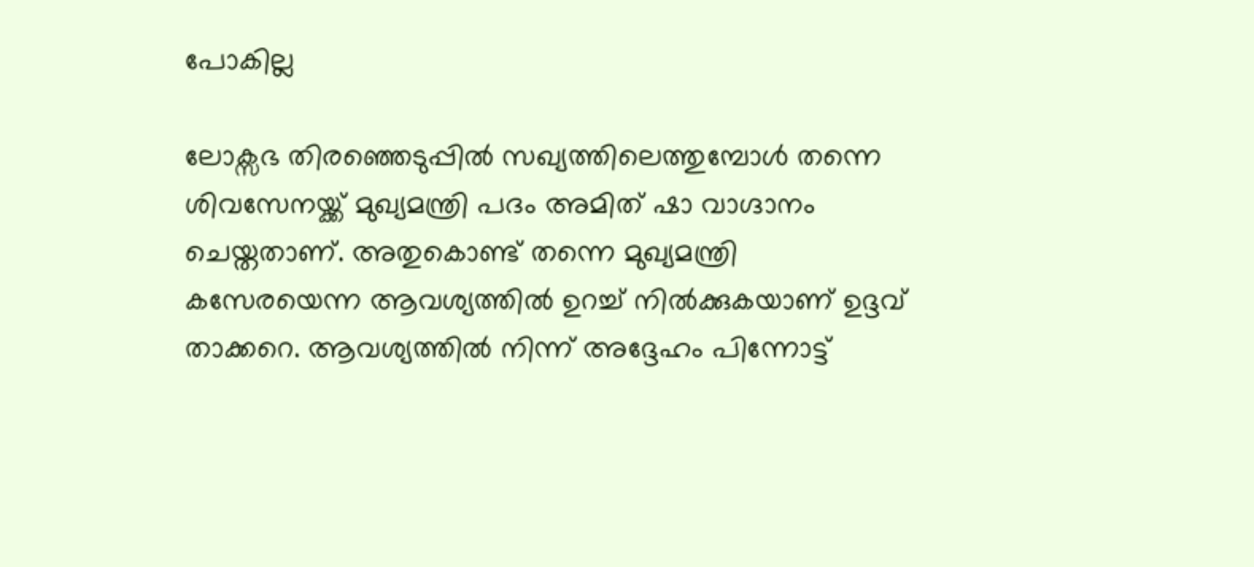പോകില്ല

ലോക്സഭ തിരഞ്ഞെടുപ്പില്‍ സഖ്യത്തിലെത്തുമ്പോള്‍ തന്നെ ശിവസേനയ്ക്ക് മുഖ്യമന്ത്രി പദം അമിത് ഷാ വാഗ്ദാനം ചെയ്തതാണ്. അതുകൊണ്ട് തന്നെ മുഖ്യമന്ത്രി കസേരയെന്ന ആവശ്യത്തില്‍ ഉറച്ച് നില്‍ക്കുകയാണ് ഉദ്ദവ് താക്കറെ. ആവശ്യത്തില്‍ നിന്ന് അദ്ദേഹം പിന്നോട്ട്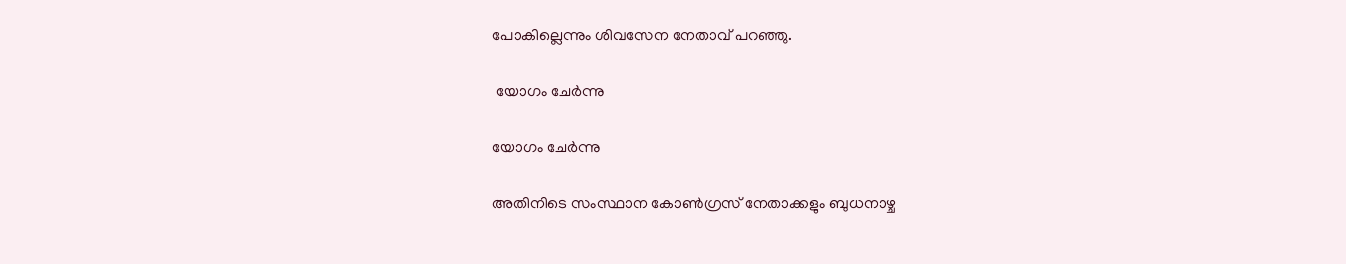പോകില്ലെന്നും ശിവസേന നേതാവ് പറഞ്ഞു.

 യോഗം ചേര്‍ന്നു

യോഗം ചേര്‍ന്നു

അതിനിടെ സംസ്ഥാന കോണ്‍ഗ്രസ് നേതാക്കളും ബുധനാഴ്ച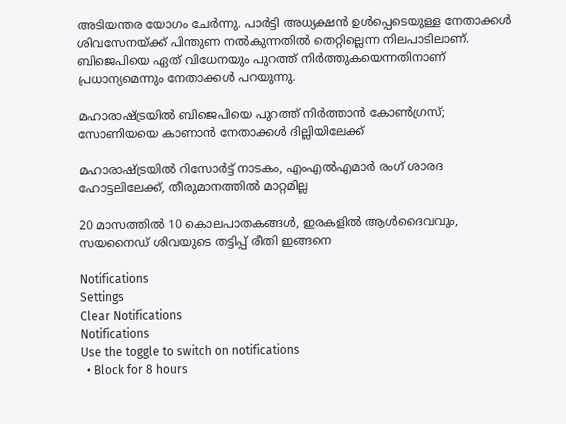അടിയന്തര യോഗം ചേര്‍ന്നു. പാര്‍ട്ടി അധ്യക്ഷന്‍ ഉള്‍പ്പെടെയുള്ള നേതാക്കള്‍ ശിവസേനയ്ക്ക് പിന്തുണ നല്‍കുന്നതില്‍ തെറ്റില്ലെന്ന നിലപാടിലാണ്. ബിജെപിയെ ഏത് വിധേനയും പുറത്ത് നിര്‍ത്തുകയെന്നതിനാണ് പ്രധാന്യമെന്നും നേതാക്കള്‍ പറയുന്നു.

മഹാരാഷ്ട്രയില്‍ ബിജെപിയെ പുറത്ത് നിര്‍ത്താന്‍ കോണ്‍ഗ്രസ്; സോണിയയെ കാണാന്‍ നേതാക്കള്‍ ദില്ലിയിലേക്ക്

മഹാരാഷ്ട്രയില്‍ റിസോര്‍ട്ട് നാടകം, എംഎല്‍എമാര്‍ രംഗ് ശാരദ ഹോട്ടലിലേക്ക്, തീരുമാനത്തില്‍ മാറ്റമില്ല

20 മാസത്തിൽ 10 കൊലപാതകങ്ങൾ, ഇരകളിൽ ആൾദൈവവും, സയനൈഡ് ശിവയുടെ തട്ടിപ്പ് രീതി ഇങ്ങനെ

Notifications
Settings
Clear Notifications
Notifications
Use the toggle to switch on notifications
  • Block for 8 hours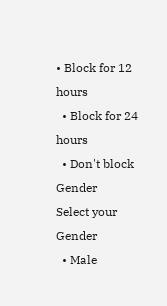• Block for 12 hours
  • Block for 24 hours
  • Don't block
Gender
Select your Gender
  • Male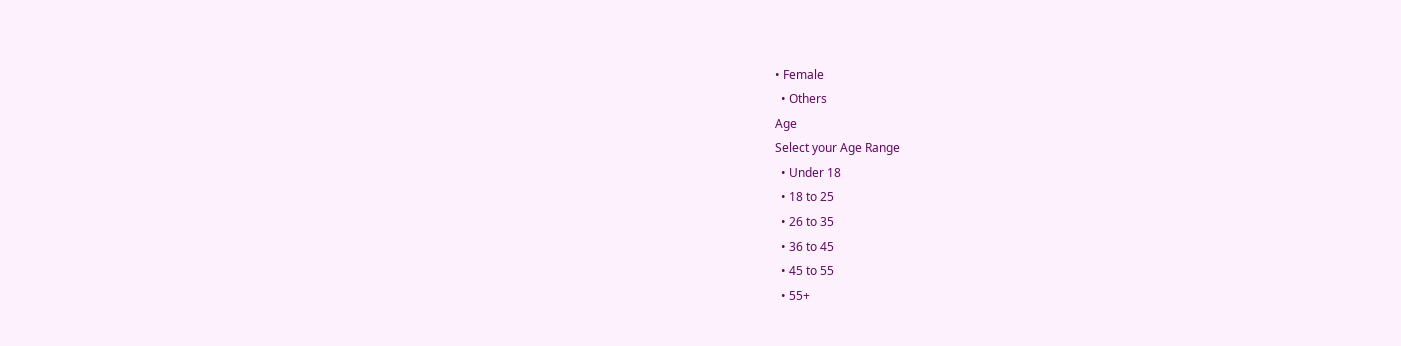• Female
  • Others
Age
Select your Age Range
  • Under 18
  • 18 to 25
  • 26 to 35
  • 36 to 45
  • 45 to 55
  • 55+